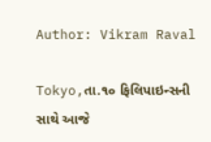Author: Vikram Raval

Tokyo,તા.૧૦ ફિલિપાઇન્સની સાથે આજે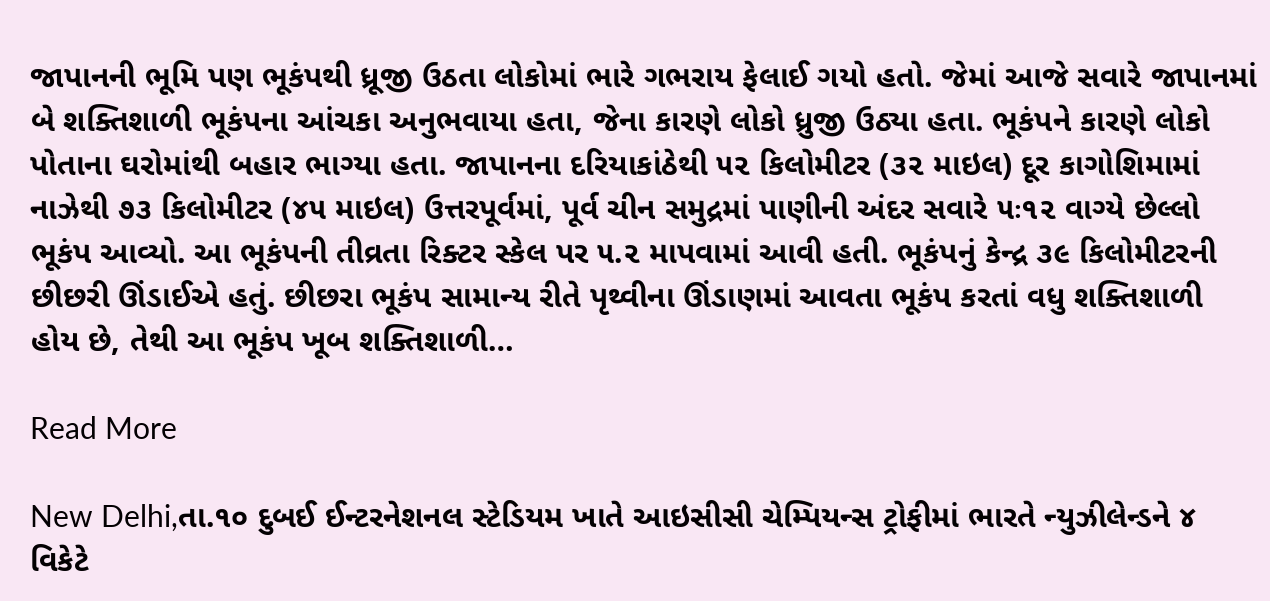જાપાનની ભૂમિ પણ ભૂકંપથી ધ્રૂજી ઉઠતા લોકોમાં ભારે ગભરાય ફેલાઈ ગયો હતો. જેમાં આજે સવારે જાપાનમાં બે શક્તિશાળી ભૂકંપના આંચકા અનુભવાયા હતા, જેના કારણે લોકો ધ્રુજી ઉઠ્યા હતા. ભૂકંપને કારણે લોકો પોતાના ઘરોમાંથી બહાર ભાગ્યા હતા. જાપાનના દરિયાકાંઠેથી ૫૨ કિલોમીટર (૩૨ માઇલ) દૂર કાગોશિમામાં નાઝેથી ૭૩ કિલોમીટર (૪૫ માઇલ) ઉત્તરપૂર્વમાં, પૂર્વ ચીન સમુદ્રમાં પાણીની અંદર સવારે ૫ઃ૧૨ વાગ્યે છેલ્લો ભૂકંપ આવ્યો. આ ભૂકંપની તીવ્રતા રિક્ટર સ્કેલ પર ૫.૨ માપવામાં આવી હતી. ભૂકંપનું કેન્દ્ર ૩૯ કિલોમીટરની છીછરી ઊંડાઈએ હતું. છીછરા ભૂકંપ સામાન્ય રીતે પૃથ્વીના ઊંડાણમાં આવતા ભૂકંપ કરતાં વધુ શક્તિશાળી હોય છે, તેથી આ ભૂકંપ ખૂબ શક્તિશાળી…

Read More

New Delhi,તા.૧૦ દુબઈ ઈન્ટરનેશનલ સ્ટેડિયમ ખાતે આઇસીસી ચેમ્પિયન્સ ટ્રોફીમાં ભારતે ન્યુઝીલેન્ડને ૪ વિકેટે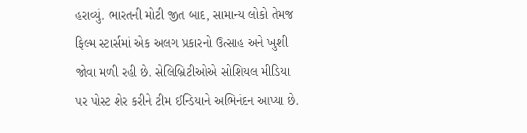હરાવ્યું. ભારતની મોટી જીત બાદ, સામાન્ય લોકો તેમજ ફિલ્મ સ્ટાર્સમાં એક અલગ પ્રકારનો ઉત્સાહ અને ખુશી જોવા મળી રહી છે. સેલિબ્રિટીઓએ સોશિયલ મીડિયા પર પોસ્ટ શેર કરીને ટીમ ઈન્ડિયાને અભિનંદન આપ્યા છે.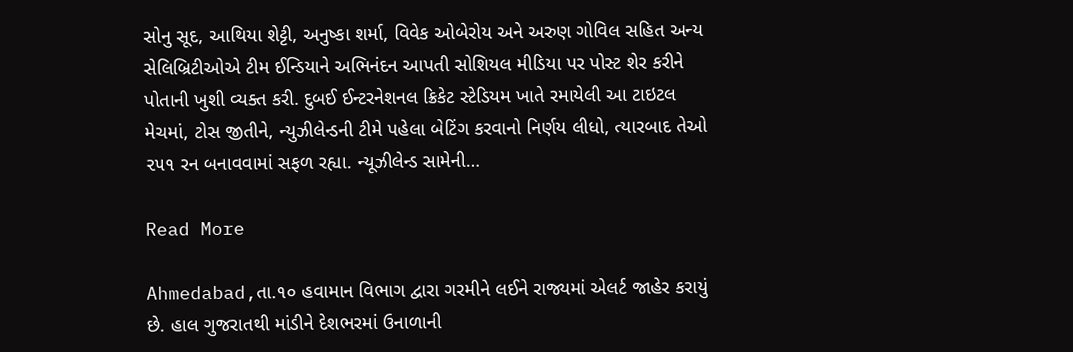સોનુ સૂદ, આથિયા શેટ્ટી, અનુષ્કા શર્મા, વિવેક ઓબેરોય અને અરુણ ગોવિલ સહિત અન્ય સેલિબ્રિટીઓએ ટીમ ઈન્ડિયાને અભિનંદન આપતી સોશિયલ મીડિયા પર પોસ્ટ શેર કરીને પોતાની ખુશી વ્યક્ત કરી. દુબઈ ઈન્ટરનેશનલ ક્રિકેટ સ્ટેડિયમ ખાતે રમાયેલી આ ટાઇટલ મેચમાં, ટોસ જીતીને, ન્યુઝીલેન્ડની ટીમે પહેલા બેટિંગ કરવાનો નિર્ણય લીધો, ત્યારબાદ તેઓ ૨૫૧ રન બનાવવામાં સફળ રહ્યા. ન્યૂઝીલેન્ડ સામેની…

Read More

Ahmedabad,તા.૧૦ હવામાન વિભાગ દ્વારા ગરમીને લઈને રાજ્યમાં એલર્ટ જાહેર કરાયું છે. હાલ ગુજરાતથી માંડીને દેશભરમાં ઉનાળાની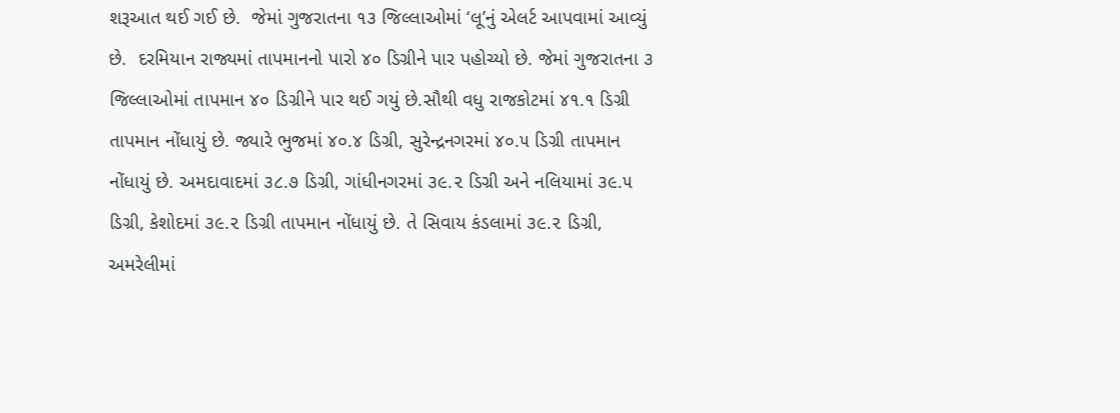શરૂઆત થઈ ગઈ છે.  જેમાં ગુજરાતના ૧૩ જિલ્લાઓમાં ‘લૂ’નું એલર્ટ આપવામાં આવ્યું છે.  દરમિયાન રાજ્યમાં તાપમાનનો પારો ૪૦ ડિગ્રીને પાર પહોચ્યો છે. જેમાં ગુજરાતના ૩ જિલ્લાઓમાં તાપમાન ૪૦ ડિગ્રીને પાર થઈ ગયું છે.સૌથી વધુ રાજકોટમાં ૪૧.૧ ડિગ્રી તાપમાન નોંધાયું છે. જ્યારે ભુજમાં ૪૦.૪ ડિગ્રી, સુરેન્દ્રનગરમાં ૪૦.૫ ડિગ્રી તાપમાન નોંધાયું છે. અમદાવાદમાં ૩૮.૭ ડિગ્રી, ગાંધીનગરમાં ૩૯.૨ ડિગ્રી અને નલિયામાં ૩૯.૫ ડિગ્રી, કેશોદમાં ૩૯.૨ ડિગ્રી તાપમાન નોંધાયું છે. તે સિવાય કંડલામાં ૩૯.૨ ડિગ્રી, અમરેલીમાં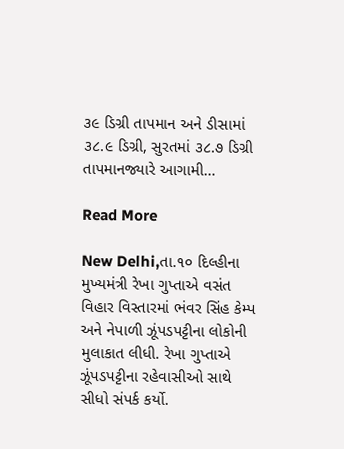૩૯ ડિગ્રી તાપમાન અને ડીસામાં ૩૮.૯ ડિગ્રી, સુરતમાં ૩૮.૭ ડિગ્રી તાપમાનજ્યારે આગામી…

Read More

New Delhi,તા.૧૦ દિલ્હીના મુખ્યમંત્રી રેખા ગુપ્તાએ વસંત વિહાર વિસ્તારમાં ભંવર સિંહ કેમ્પ અને નેપાળી ઝૂંપડપટ્ટીના લોકોની મુલાકાત લીધી. રેખા ગુપ્તાએ ઝૂંપડપટ્ટીના રહેવાસીઓ સાથે સીધો સંપર્ક કર્યો.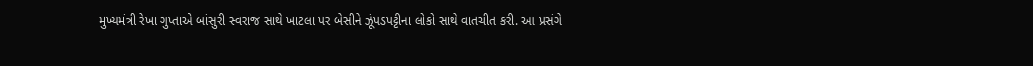મુખ્યમંત્રી રેખા ગુપ્તાએ બાંસુરી સ્વરાજ સાથે ખાટલા પર બેસીને ઝૂંપડપટ્ટીના લોકો સાથે વાતચીત કરી. આ પ્રસંગે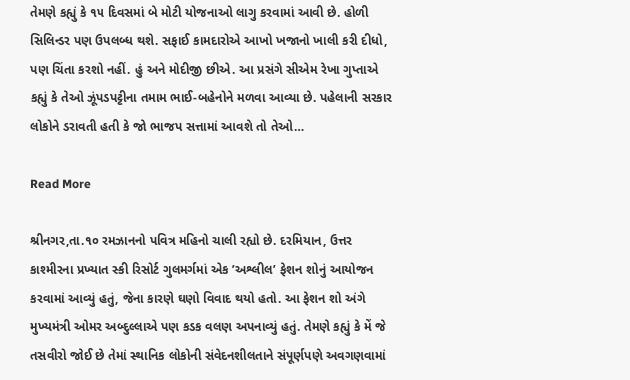તેમણે કહ્યું કે ૧૫ દિવસમાં બે મોટી યોજનાઓ લાગુ કરવામાં આવી છે. હોળી સિલિન્ડર પણ ઉપલબ્ધ થશે. સફાઈ કામદારોએ આખો ખજાનો ખાલી કરી દીધો, પણ ચિંતા કરશો નહીં. હું અને મોદીજી છીએ. આ પ્રસંગે સીએમ રેખા ગુપ્તાએ કહ્યું કે તેઓ ઝૂંપડપટ્ટીના તમામ ભાઈ-બહેનોને મળવા આવ્યા છે. પહેલાની સરકાર લોકોને ડરાવતી હતી કે જો ભાજપ સત્તામાં આવશે તો તેઓ…

Read More

શ્રીનગર,તા.૧૦ રમઝાનનો પવિત્ર મહિનો ચાલી રહ્યો છે. દરમિયાન, ઉત્તર કાશ્મીરના પ્રખ્યાત સ્કી રિસોર્ટ ગુલમર્ગમાં એક ’અશ્લીલ’ ફેશન શોનું આયોજન કરવામાં આવ્યું હતું, જેના કારણે ઘણો વિવાદ થયો હતો. આ ફેશન શો અંગે મુખ્યમંત્રી ઓમર અબ્દુલ્લાએ પણ કડક વલણ અપનાવ્યું હતું. તેમણે કહ્યું કે મેં જે તસવીરો જોઈ છે તેમાં સ્થાનિક લોકોની સંવેદનશીલતાને સંપૂર્ણપણે અવગણવામાં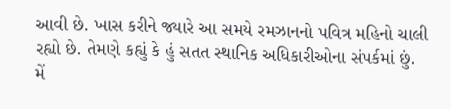આવી છે. ખાસ કરીને જ્યારે આ સમયે રમઝાનનો પવિત્ર મહિનો ચાલી રહ્યો છે. તેમણે કહ્યું કે હું સતત સ્થાનિક અધિકારીઓના સંપર્કમાં છું. મેં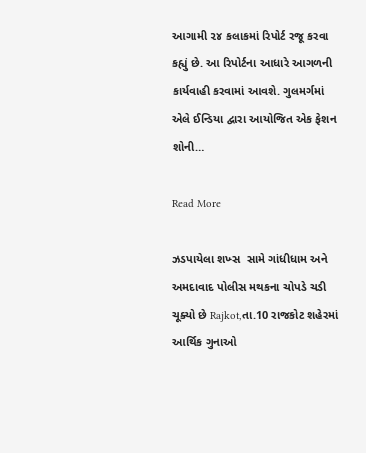આગામી ૨૪ કલાકમાં રિપોર્ટ રજૂ કરવા કહ્યું છે. આ રિપોર્ટના આધારે આગળની કાર્યવાહી કરવામાં આવશે. ગુલમર્ગમાં એલે ઈન્ડિયા દ્વારા આયોજિત એક ફેશન શોની…

Read More

ઝડપાયેલા શખ્સ  સામે ગાંધીધામ અને અમદાવાદ પોલીસ મથકના ચોપડે ચડી ચૂક્યો છે Rajkot,તા.10 રાજકોટ શહેરમાં આર્થિક ગુનાઓ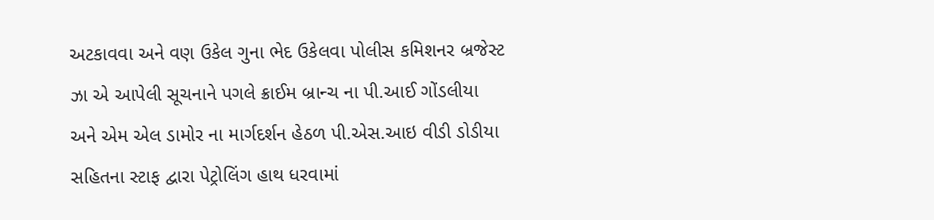અટકાવવા અને વણ ઉકેલ ગુના ભેદ ઉકેલવા પોલીસ કમિશનર બ્રજેસ્ટ ઝા એ આપેલી સૂચનાને પગલે ક્રાઈમ બ્રાન્ચ ના પી.આઈ ગોંડલીયા અને એમ એલ ડામોર ના માર્ગદર્શન હેઠળ પી.એસ.આઇ વીડી ડોડીયા સહિતના સ્ટાફ દ્વારા પેટ્રોલિંગ હાથ ધરવામાં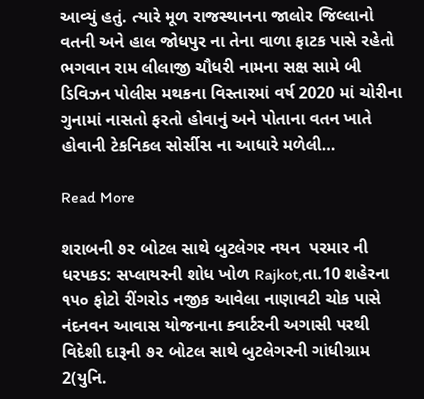આવ્યું હતું. ત્યારે મૂળ રાજસ્થાનના જાલોર જિલ્લાનો વતની અને હાલ જોધપુર ના તેના વાળા ફાટક પાસે રહેતો ભગવાન રામ લીલાજી ચૌધરી નામના સક્ષ સામે બી ડિવિઝન પોલીસ મથકના વિસ્તારમાં વર્ષ 2020 માં ચોરીના ગુનામાં નાસતો ફરતો હોવાનું અને પોતાના વતન ખાતે હોવાની ટેકનિકલ સોર્સીસ ના આધારે મળેલી…

Read More

શરાબની ૭૨ બોટલ સાથે બુટલેગર નયન  પરમાર ની ધરપકડ: સપ્લાયરની શોધ ખોળ Rajkot,તા.10 શહેરના ૧૫૦ ફોટો રીંગરોડ નજીક આવેલા નાણાવટી ચોક પાસે નંદનવન આવાસ યોજનાના ક્વાર્ટરની અગાસી પરથી વિદેશી દારૂની ૭૨ બોટલ સાથે બુટલેગરની ગાંધીગ્રામ 2(યુનિ.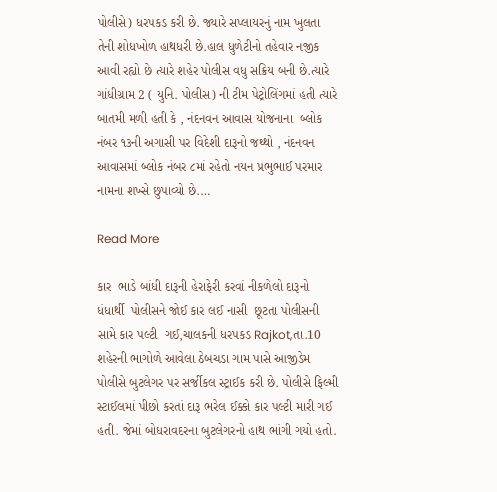પોલીસે) ધરપકડ કરી છે. જ્યારે સપ્લાયરનું નામ ખુલતા તેની શોધખોળ હાથધરી છે.હાલ ધુળેટીનો તહેવાર નજીક આવી રહ્યો છે ત્યારે શહેર પોલીસ વધુ સક્રિય બની છે.ત્યારે ગાંધીગ્રામ 2 ( યુનિ. પોલીસ) ની ટીમ પેટ્રોલિંગમાં હતી ત્યારે બાતમી મળી હતી કે , નંદનવન આવાસ યોજનાના  બ્લોક નંબર ૧૩ની અગાસી પર વિદેશી દારૂનો જથ્થો , નંદનવન આવાસમાં બ્લોક નંબર ૮માં રહેતો નયન પ્રભુભાઈ પરમાર નામના શખ્સે છુપાવ્યો છે.…

Read More

કાર  ભાડે બાંધી દારૂની હેરાફેરી કરવાં નીકળેલો દારૂનો ધંધાર્થી  પોલીસને જોઈ કાર લઈ નાસી  છૂટતા પોલીસની  સામે કાર પલ્ટી  ગઈ,ચાલકની ધરપકડ Rajkot,તા.10 શહેરની ભાગોળે આવેલા ઠેબચડા ગામ પાસે આજીડેમ પોલીસે બુટલેગર પર સર્જીકલ સ્ટ્રાઈક કરી છે. પોલીસે ફિલ્મી સ્ટાઈલમાં પીછો કરતાં દારૂ ભરેલ ઈક્કો કાર પલ્ટી મારી ગઈ હતી. જેમાં બોધરાવદરના બુટલેગરનો હાથ ભાંગી ગયો હતો.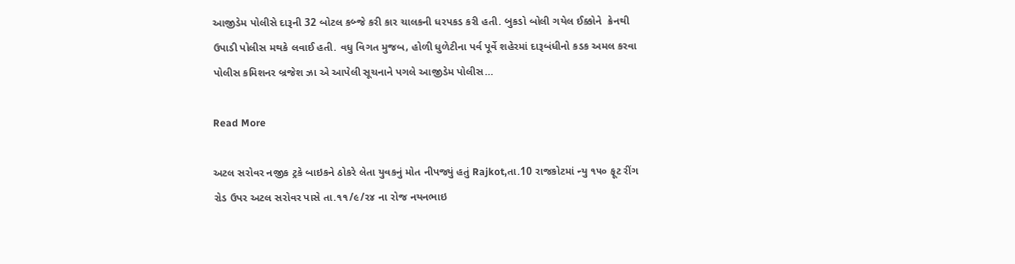આજીડેમ પોલીસે દારૂની 32 બોટલ કબ્જે કરી કાર ચાલકની ધરપકડ કરી હતી. બુકડો બોલી ગયેલ ઈક્કોને  ક્રેનથી ઉપાડી પોલીસ મથકે લવાઈ હતી. વધુ વિગત મુજબ, હોળી ધુળેટીના પર્વ પૂર્વે શહેરમાં દારૂબંધીનો કડક અમલ કરવા પોલીસ કમિશનર બ્રજેશ ઝા એ આપેલી સૂચનાને પગલે આજીડેમ પોલીસ…

Read More

અટલ સરોવર નજીક ટ્રકે બાઇકને ઠોકરે લેતા યુવકનું મોત નીપજ્યું હતું Rajkot,તા.10 રાજકોટમાં ન્યુ ૧૫૦ ફૂટ રીંગ રોડ ઉપર અટલ સરોવર પાસે તા.૧૧/૯/૨૪ ના રોજ નયનભાઇ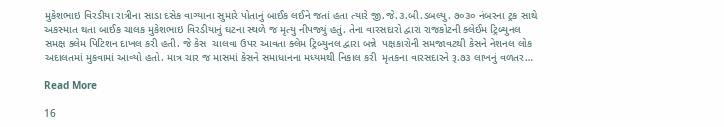મુકેશભાઇ વિરડીયા રાત્રીના સાડા દસેક વાગ્યાના સુમારે પોતાનું બાઈક લઈને જતાં હતા ત્યારે જી.જે.૩.બી.ડબલ્યુ. ૭૦૩૦ નંબરના ટ્રક સાથે  અકસ્માત થતા બાઈક ચાલક મુકેશભાઇ વિરડીયાનું ઘટના સ્થળે જ મૃત્યુ નીપજ્યું હતું. તેના વારસદારો દ્વારા રાજકોટની ક્લેઈમ ટ્રિબ્યુનલ સમક્ષ ક્લેમ પિટિશન દાખલ કરી હતી. જે કેસ  ચાલવા ઉપર આવતા ક્લેમ ટ્રિબ્યુનલ દ્વારા બન્ને  પક્ષકારોની સમજાવટથી કેસને નેશનલ લોક અદાલતમાં મુકવામાં આવ્યો હતો. માત્ર ચાર જ માસમાં કેસને સમાધાનના મધ્યમથી નિકાલ કરી  મૃતકના વારસદારને રૂ.૭૩ લાખનું વળતર…

Read More

16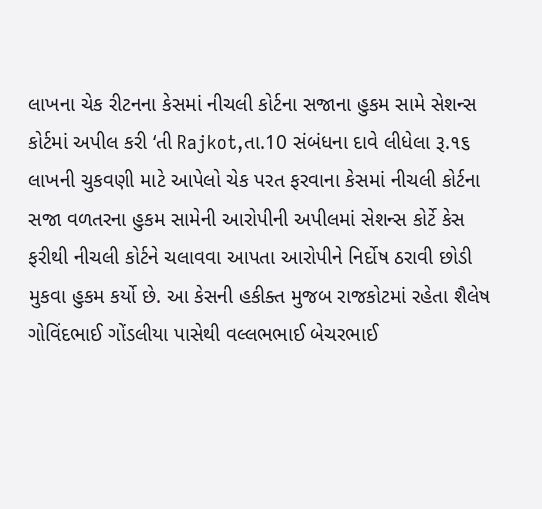લાખના ચેક રીટનના કેસમાં નીચલી કોર્ટના સજાના હુકમ સામે સેશન્સ કોર્ટમાં અપીલ કરી ‘તી Rajkot,તા.10 સંબંધના દાવે લીધેલા રૂ.૧૬ લાખની ચુકવણી માટે આપેલો ચેક પરત ફરવાના કેસમાં નીચલી કોર્ટના સજા વળતરના હુકમ સામેની આરોપીની અપીલમાં સેશન્સ કોર્ટે કેસ ફરીથી નીચલી કોર્ટને ચલાવવા આપતા આરોપીને નિર્દોષ ઠરાવી છોડી મુકવા હુકમ કર્યો છે. આ કેસની હકીક્ત મુજબ રાજકોટમાં રહેતા શૈલેષ ગોવિંદભાઈ ગોંડલીયા પાસેથી વલ્લભભાઈ બેચરભાઈ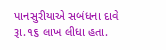પાનસુરીયાએ સબંધના દાવે રૂા.૧૬ લાખ લીધા હતા.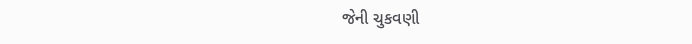જેની ચુકવણી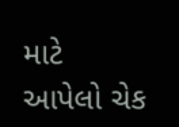માટે આપેલો ચેક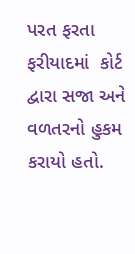પરત ફરતા  ફરીયાદમાં  કોર્ટ દ્વારા સજા અને વળતરનો હુકમ કરાયો હતો.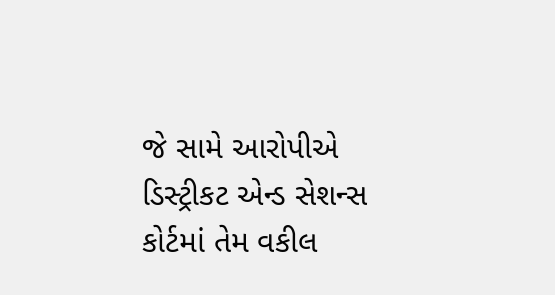જે સામે આરોપીએ  ડિસ્ટ્રીકટ એન્ડ સેશન્સ કોર્ટમાં તેમ વકીલ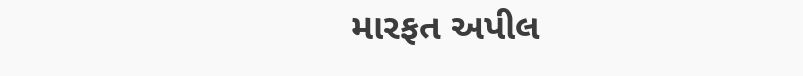મારફત અપીલ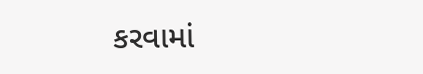કરવામાં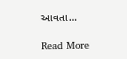આવતા…

Read More